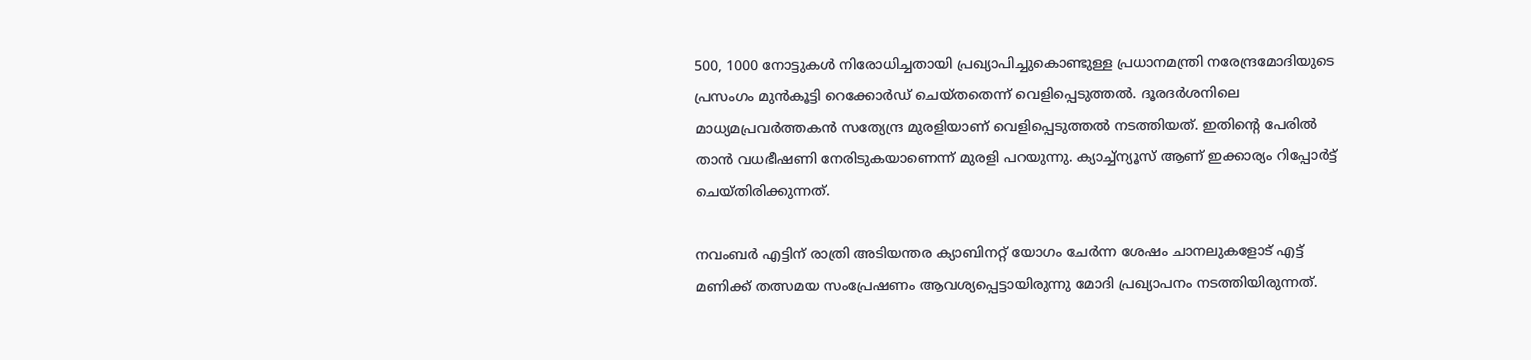500, 1000 നോട്ടുകള്‍ നിരോധിച്ചതായി പ്രഖ്യാപിച്ചുകൊണ്ടുള്ള പ്രധാനമന്ത്രി നരേന്ദ്രമോദിയുടെ പ്രസംഗം മുന്‍കൂട്ടി റെക്കോര്‍ഡ് ചെയ്‍തതെന്ന് വെളിപ്പെടുത്തല്‍. ദൂരദര്‍ശനിലെ മാധ്യമപ്രവര്‍ത്തകന്‍ സത്യേന്ദ്ര മുരളിയാണ് വെളിപ്പെടുത്തല്‍ നടത്തിയത്. ഇതിന്റെ പേരില്‍ താന്‍ വധഭീഷണി നേരിടുകയാണെന്ന് മുരളി പറയുന്നു. ക്യാച്ച്ന്യൂസ് ആണ് ഇക്കാര്യം റിപ്പോര്‍ട്ട് ചെയ്‍തിരിക്കുന്നത്.

നവംബര്‍ എട്ടിന് രാത്രി അടിയന്തര ക്യാബിനറ്റ് യോഗം ചേര്‍ന്ന ശേഷം ചാനലുകളോട് എട്ട് മണിക്ക് തത്സമയ സംപ്രേഷണം ആവശ്യപ്പെട്ടായിരുന്നു മോദി പ്രഖ്യാപനം നടത്തിയിരുന്നത്.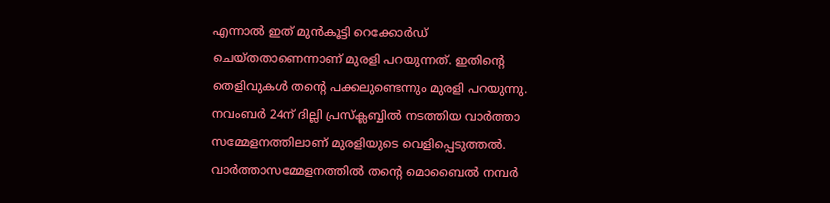എന്നാല്‍ ഇത് മുന്‍കൂട്ടി റെക്കോര്‍ഡ് ചെയ്‍തതാണെന്നാണ് മുരളി പറയുന്നത്. ഇതിന്റെ തെളിവുകള്‍ തന്റെ പക്കലുണ്ടെന്നും മുരളി പറയുന്നു. നവംബര്‍ 24ന് ദില്ലി പ്രസ്‌ക്ലബ്ബില്‍ നടത്തിയ വാര്‍ത്താ സമ്മേളനത്തിലാണ് മുരളിയുടെ വെളിപ്പെടുത്തല്‍. വാര്‍ത്താസമ്മേളനത്തില്‍ തന്റെ മൊബൈല്‍ നമ്പര്‍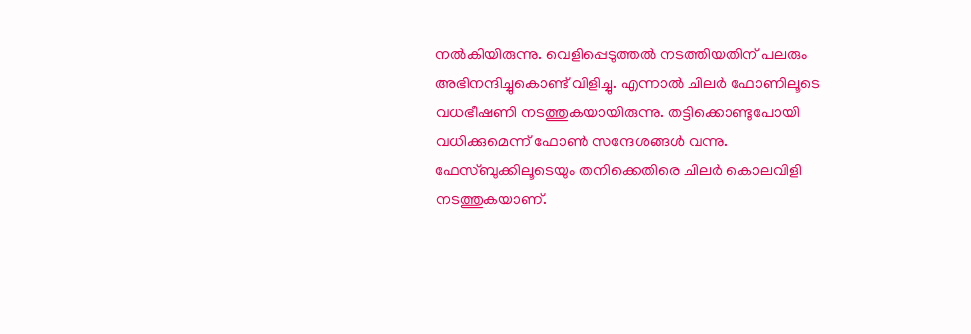നല്‍കിയിരുന്നു. വെളിപ്പെടുത്തല്‍ നടത്തിയതിന് പലരും അഭിനന്ദിച്ചുകൊണ്ട് വിളിച്ചു. എന്നാല്‍ ചിലര്‍ ഫോണിലൂടെ വധഭീഷണി നടത്തുകയായിരുന്നു. തട്ടിക്കൊണ്ടുപോയി വധിക്കുമെന്ന് ഫോണ്‍ സന്ദേശങ്ങള്‍ വന്നു. ഫേസ്ബുക്കിലൂടെയും തനിക്കെതിരെ ചിലര്‍ കൊലവിളി നടത്തുകയാണ്.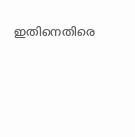ഇതിനെതിരെ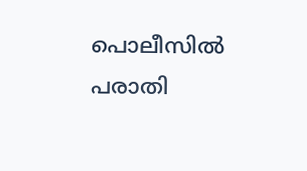പൊലീസില്‍ പരാതി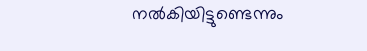നല്‍കിയിട്ടുണ്ടെന്നും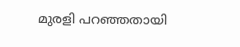മുരളി പറഞ്ഞതായി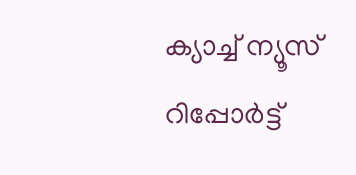ക്യാച്ച് ന്യൂസ് റിപ്പോര്‍ട്ട്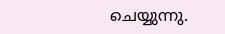ചെയ്യുന്നു.